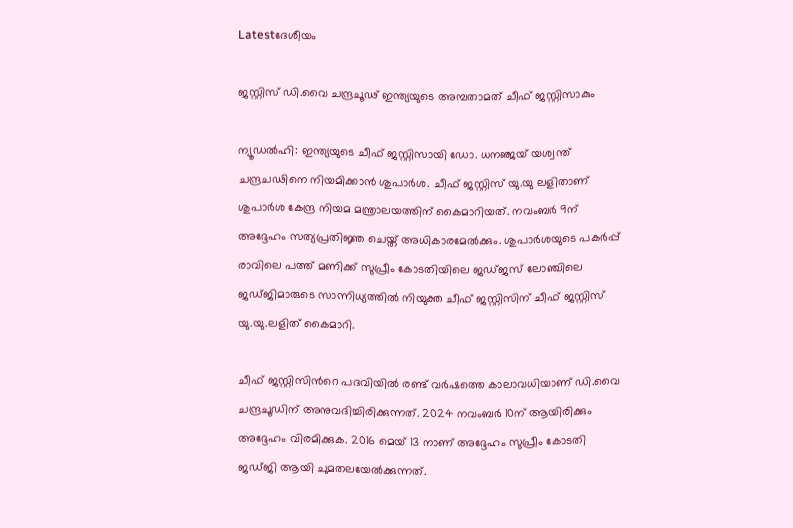Latestദേശീയം

ജസ്റ്റിസ് ഡി.വൈ ചന്ദ്രചൂഢ് ഇന്ത്യയുടെ അമ്പതാമത് ചീഫ് ജസ്റ്റിസാകും

ന്യൂഡൽഹി: ഇന്ത്യയുടെ ചീഫ് ജസ്റ്റിസായി ഡോ. ധനഞ്ജയ് യശ്വന്ത് ചന്ദ്രചഢിനെ നിയമിക്കാൻ ശുപാർശ. ചീഫ് ജസ്റ്റിസ് യു.യു ലളിതാണ് ശുപാർശ കേന്ദ്ര നിയമ മന്ത്രാലയത്തിന് കൈമാറിയത്. നവംബർ 9ന് അദ്ദേഹം സത്യപ്രതിജ്ഞ ചെയ്ത് അധികാരമേൽക്കും. ശുപാർശയുടെ പകർപ്പ് രാവിലെ പത്ത് മണിക്ക് സുപ്രീം കോടതിയിലെ ജഡ്ജസ് ലോഞ്ചിലെ ജഡ്ജിമാരുടെ സാന്നിധ്യത്തിൽ നിയുക്ത ചീഫ് ജസ്റ്റിസിന് ചീഫ് ജസ്റ്റിസ് യു.യു.ലളിത് കൈമാറി.

ചീഫ് ജസ്റ്റിസിന്‍റെ പദവിയിൽ രണ്ട് വർഷത്തെ കാലാവധിയാണ് ഡി.വൈ ചന്ദ്രചൂഡിന് അനുവദിച്ചിരിക്കുന്നത്. 2024 നവംബർ 10ന് ആയിരിക്കും അദ്ദേഹം വിരമിക്കുക. 2016 മെയ് 13 നാണ് അദ്ദേഹം സുപ്രീം കോടതി ജഡ്ജി ആയി ചുമതലയേൽക്കുന്നത്.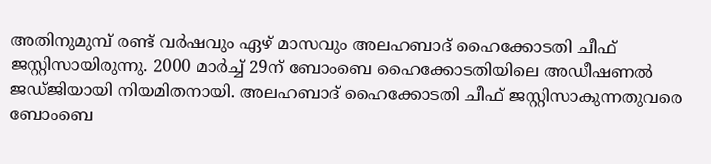അതിനുമുമ്പ് രണ്ട് വർഷവും ഏഴ് മാസവും അലഹബാദ് ഹൈക്കോടതി ചീഫ് ജസ്റ്റിസായിരുന്നു. 2000 മാർച്ച് 29ന് ബോംബെ ഹൈക്കോടതിയിലെ അഡീഷണൽ ജഡ്ജിയായി നിയമിതനായി. അലഹബാദ് ഹൈക്കോടതി ചീഫ് ജസ്റ്റിസാകുന്നതുവരെ ബോംബെ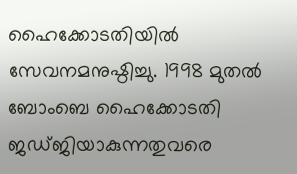ഹൈക്കോടതിയിൽ സേവനമനുഷ്ഠിച്ചു. 1998 മുതൽ ബോംബെ ഹൈക്കോടതി ജഡ്ജിയാകുന്നതുവരെ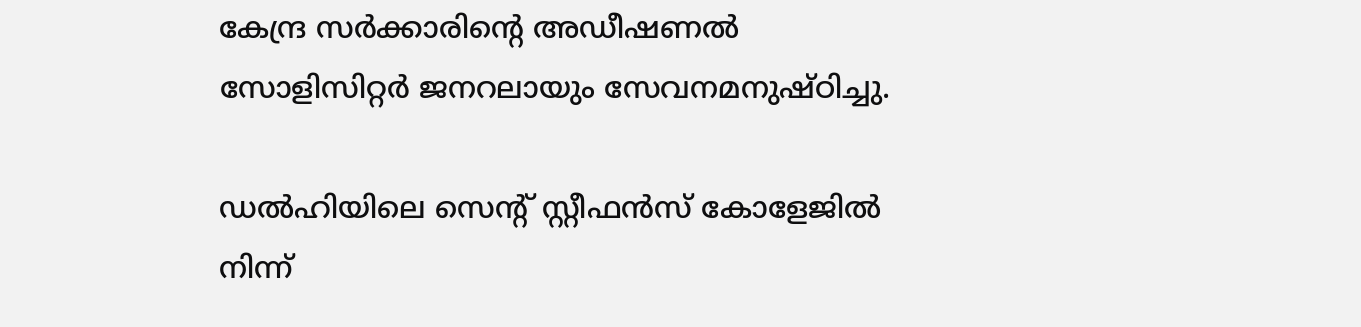കേന്ദ്ര സർക്കാരിന്റെ അഡീഷണൽ സോളിസിറ്റർ ജനറലായും സേവനമനുഷ്ഠിച്ചു.

ഡൽഹിയിലെ സെന്‍റ് സ്റ്റീഫൻസ് കോളേജിൽ നിന്ന്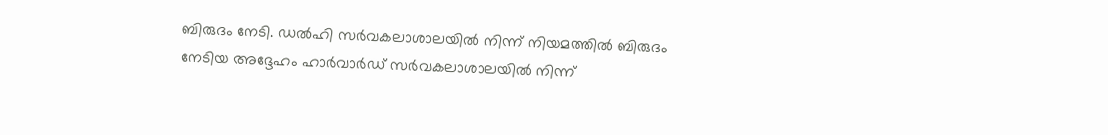ബിരുദം നേടി. ഡൽഹി സർവകലാശാലയിൽ നിന്ന് നിയമത്തിൽ ബിരുദം നേടിയ അദ്ദേഹം ഹാർവാർഡ് സർവകലാശാലയിൽ നിന്ന്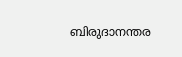ബിരുദാനന്തര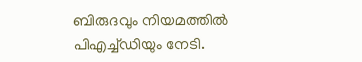ബിരുദവും നിയമത്തിൽ പിഎച്ച്ഡിയും നേടി.